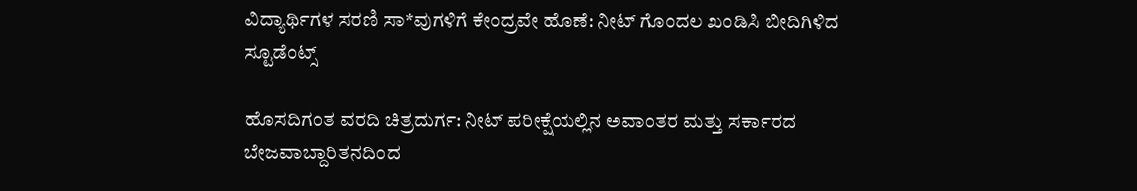ವಿದ್ಯಾರ್ಥಿಗಳ ಸರಣಿ ಸಾ*ವುಗಳಿಗೆ ಕೇಂದ್ರವೇ ಹೊಣೆ: ನೀಟ್ ಗೊಂದಲ ಖಂಡಿಸಿ ಬೀದಿಗಿಳಿದ ಸ್ಟೂಡೆಂಟ್ಸ್

ಹೊಸದಿಗಂತ ವರದಿ ಚಿತ್ರದುರ್ಗ: ನೀಟ್ ಪರೀಕ್ಷೆಯಲ್ಲಿನ ಅವಾಂತರ ಮತ್ತು ಸರ್ಕಾರದ ಬೇಜವಾಬ್ದಾರಿತನದಿಂದ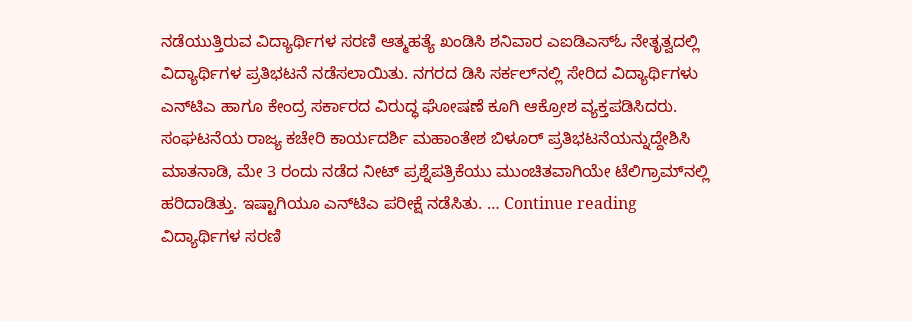ನಡೆಯುತ್ತಿರುವ ವಿದ್ಯಾರ್ಥಿಗಳ ಸರಣಿ ಆತ್ಮಹತ್ಯೆ ಖಂಡಿಸಿ ಶನಿವಾರ ಎಐಡಿಎಸ್‌ಓ ನೇತೃತ್ವದಲ್ಲಿ ವಿದ್ಯಾರ್ಥಿಗಳ ಪ್ರತಿಭಟನೆ ನಡೆಸಲಾಯಿತು. ನಗರದ ಡಿಸಿ ಸರ್ಕಲ್‌ನಲ್ಲಿ ಸೇರಿದ ವಿದ್ಯಾರ್ಥಿಗಳು ಎನ್‌ಟಿಎ ಹಾಗೂ ಕೇಂದ್ರ ಸರ್ಕಾರದ ವಿರುದ್ಧ ಘೋಷಣೆ ಕೂಗಿ ಆಕ್ರೋಶ ವ್ಯಕ್ತಪಡಿಸಿದರು. ಸಂಘಟನೆಯ ರಾಜ್ಯ ಕಚೇರಿ ಕಾರ್ಯದರ್ಶಿ ಮಹಾಂತೇಶ ಬಿಳೂರ್ ಪ್ರತಿಭಟನೆಯನ್ನುದ್ದೇಶಿಸಿ ಮಾತನಾಡಿ, ಮೇ 3 ರಂದು ನಡೆದ ನೀಟ್ ಪ್ರಶ್ನೆಪತ್ರಿಕೆಯು ಮುಂಚಿತವಾಗಿಯೇ ಟೆಲಿಗ್ರಾಮ್‌ನಲ್ಲಿ ಹರಿದಾಡಿತ್ತು. ಇಷ್ಟಾಗಿಯೂ ಎನ್‌ಟಿಎ ಪರೀಕ್ಷೆ ನಡೆಸಿತು. … Continue reading ವಿದ್ಯಾರ್ಥಿಗಳ ಸರಣಿ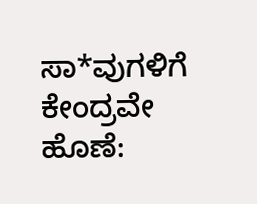ಸಾ*ವುಗಳಿಗೆ ಕೇಂದ್ರವೇ ಹೊಣೆ: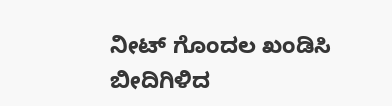ನೀಟ್ ಗೊಂದಲ ಖಂಡಿಸಿ ಬೀದಿಗಿಳಿದ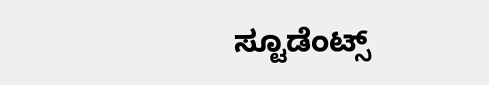ಸ್ಟೂಡೆಂಟ್ಸ್